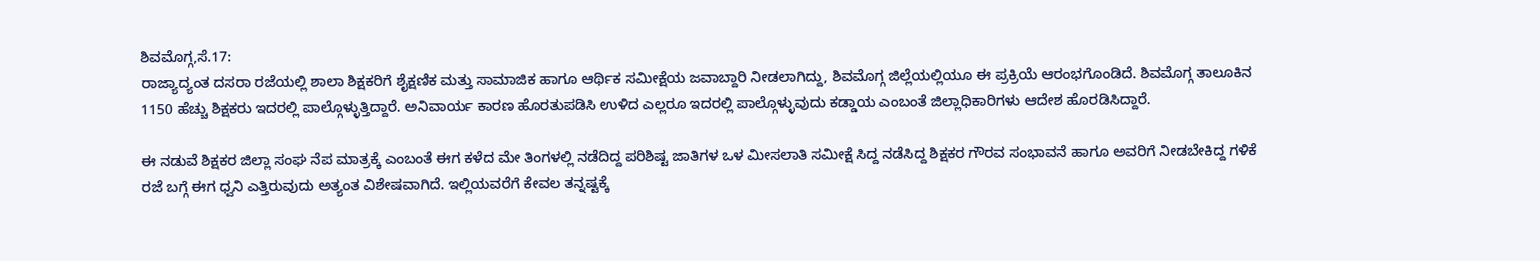ಶಿವಮೊಗ್ಗ,ಸೆ.17:
ರಾಜ್ಯಾದ್ಯಂತ ದಸರಾ ರಜೆಯಲ್ಲಿ ಶಾಲಾ ಶಿಕ್ಷಕರಿಗೆ ಶೈಕ್ಷಣಿಕ ಮತ್ತು ಸಾಮಾಜಿಕ ಹಾಗೂ ಆರ್ಥಿಕ ಸಮೀಕ್ಷೆಯ ಜವಾಬ್ದಾರಿ ನೀಡಲಾಗಿದ್ದು, ಶಿವಮೊಗ್ಗ ಜಿಲ್ಲೆಯಲ್ಲಿಯೂ ಈ ಪ್ರಕ್ರಿಯೆ ಆರಂಭಗೊಂಡಿದೆ. ಶಿವಮೊಗ್ಗ ತಾಲೂಕಿನ 1150 ಹೆಚ್ಚು ಶಿಕ್ಷಕರು ಇದರಲ್ಲಿ ಪಾಲ್ಗೊಳ್ಳುತ್ತಿದ್ದಾರೆ. ಅನಿವಾರ್ಯ ಕಾರಣ ಹೊರತುಪಡಿಸಿ ಉಳಿದ ಎಲ್ಲರೂ ಇದರಲ್ಲಿ ಪಾಲ್ಗೊಳ್ಳುವುದು ಕಡ್ಡಾಯ ಎಂಬಂತೆ ಜಿಲ್ಲಾಧಿಕಾರಿಗಳು ಆದೇಶ ಹೊರಡಿಸಿದ್ದಾರೆ.

ಈ ನಡುವೆ ಶಿಕ್ಷಕರ ಜಿಲ್ಲಾ ಸಂಘ ನೆಪ ಮಾತ್ರಕ್ಕೆ ಎಂಬಂತೆ ಈಗ ಕಳೆದ ಮೇ ತಿಂಗಳಲ್ಲಿ ನಡೆದಿದ್ದ ಪರಿಶಿಷ್ಟ ಜಾತಿಗಳ ಒಳ ಮೀಸಲಾತಿ ಸಮೀಕ್ಷೆ ಸಿದ್ದ ನಡೆಸಿದ್ದ ಶಿಕ್ಷಕರ ಗೌರವ ಸಂಭಾವನೆ ಹಾಗೂ ಅವರಿಗೆ ನೀಡಬೇಕಿದ್ದ ಗಳಿಕೆ ರಜೆ ಬಗ್ಗೆ ಈಗ ಧ್ವನಿ ಎತ್ತಿರುವುದು ಅತ್ಯಂತ ವಿಶೇಷವಾಗಿದೆ. ಇಲ್ಲಿಯವರೆಗೆ ಕೇವಲ ತನ್ನಷ್ಟಕ್ಕೆ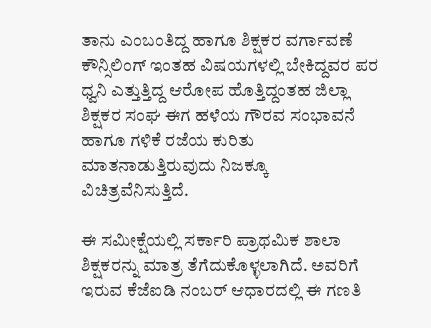ತಾನು ಎಂಬಂತಿದ್ದ ಹಾಗೂ ಶಿಕ್ಷಕರ ವರ್ಗಾವಣೆ ಕೌನ್ಸಿಲಿಂಗ್ ಇಂತಹ ವಿಷಯಗಳಲ್ಲಿ ಬೇಕಿದ್ದವರ ಪರ ಧ್ವನಿ ಎತ್ತುತ್ತಿದ್ದ ಆರೋಪ ಹೊತ್ತಿದ್ದಂತಹ ಜಿಲ್ಲಾ ಶಿಕ್ಷಕರ ಸಂಘ ಈಗ ಹಳೆಯ ಗೌರವ ಸಂಭಾವನೆ ಹಾಗೂ ಗಳಿಕೆ ರಜೆಯ ಕುರಿತು ಮಾತನಾಡುತ್ತಿರುವುದು ನಿಜಕ್ಕೂ ವಿಚಿತ್ರವೆನಿಸುತ್ತಿದೆ.

ಈ ಸಮೀಕ್ಷೆಯಲ್ಲಿ ಸರ್ಕಾರಿ ಪ್ರಾಥಮಿಕ ಶಾಲಾ ಶಿಕ್ಷಕರನ್ನು ಮಾತ್ರ ತೆಗೆದುಕೊಳ್ಳಲಾಗಿದೆ. ಅವರಿಗೆ ಇರುವ ಕೆಜೆಐಡಿ ನಂಬರ್ ಆಧಾರದಲ್ಲಿ ಈ ಗಣತಿ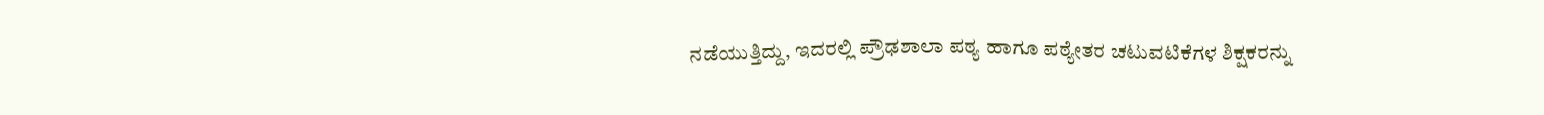ನಡೆಯುತ್ತಿದ್ದು, ಇದರಲ್ಲಿ ಪ್ರೌಢಶಾಲಾ ಪಠ್ಯ ಹಾಗೂ ಪಠ್ಯೇತರ ಚಟುವಟಿಕೆಗಳ ಶಿಕ್ಷಕರನ್ನು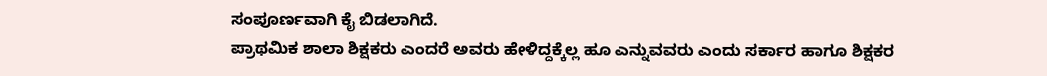ಸಂಪೂರ್ಣವಾಗಿ ಕೈ ಬಿಡಲಾಗಿದೆ.
ಪ್ರಾಥಮಿಕ ಶಾಲಾ ಶಿಕ್ಷಕರು ಎಂದರೆ ಅವರು ಹೇಳಿದ್ದಕ್ಕೆಲ್ಲ ಹೂ ಎನ್ನುವವರು ಎಂದು ಸರ್ಕಾರ ಹಾಗೂ ಶಿಕ್ಷಕರ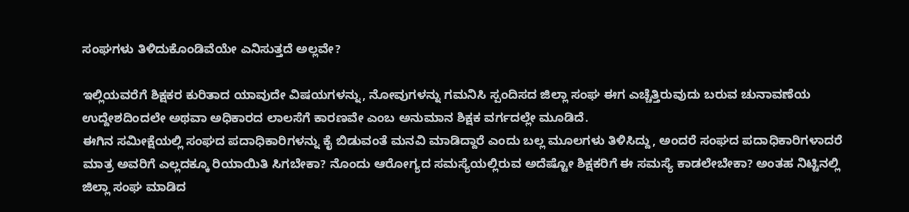ಸಂಘಗಳು ತಿಳಿದುಕೊಂಡಿವೆಯೇ ಎನಿಸುತ್ತದೆ ಅಲ್ಲವೇ?

ಇಲ್ಲಿಯವರೆಗೆ ಶಿಕ್ಷಕರ ಕುರಿತಾದ ಯಾವುದೇ ವಿಷಯಗಳನ್ನು, ನೋವುಗಳನ್ನು ಗಮನಿಸಿ ಸ್ಪಂದಿಸದ ಜಿಲ್ಲಾ ಸಂಘ ಈಗ ಎಚ್ಚೆತ್ತಿರುವುದು ಬರುವ ಚುನಾವಣೆಯ ಉದ್ದೇಶದಿಂದಲೇ ಅಥವಾ ಅಧಿಕಾರದ ಲಾಲಸೆಗೆ ಕಾರಣವೇ ಎಂಬ ಅನುಮಾನ ಶಿಕ್ಷಕ ವರ್ಗದಲ್ಲೇ ಮೂಡಿದೆ.
ಈಗಿನ ಸಮೀಕ್ಷೆಯಲ್ಲಿ ಸಂಘದ ಪದಾಧಿಕಾರಿಗಳನ್ನು ಕೈ ಬಿಡುವಂತೆ ಮನವಿ ಮಾಡಿದ್ದಾರೆ ಎಂದು ಬಲ್ಲ ಮೂಲಗಳು ತಿಳಿಸಿದ್ದು, ಅಂದರೆ ಸಂಘದ ಪದಾಧಿಕಾರಿಗಳಾದರೆ ಮಾತ್ರ ಅವರಿಗೆ ಎಲ್ಲದಕ್ಕೂ ರಿಯಾಯಿತಿ ಸಿಗಬೇಕಾ? ನೊಂದು ಆರೋಗ್ಯದ ಸಮಸ್ಯೆಯಲ್ಲಿರುವ ಅದೆಷ್ಟೋ ಶಿಕ್ಷಕರಿಗೆ ಈ ಸಮಸ್ಯೆ ಕಾಡಲೇಬೇಕಾ? ಅಂತಹ ನಿಟ್ಟಿನಲ್ಲಿ ಜಿಲ್ಲಾ ಸಂಘ ಮಾಡಿದ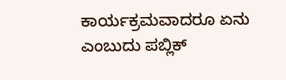ಕಾರ್ಯಕ್ರಮವಾದರೂ ಏನು ಎಂಬುದು ಪಬ್ಲಿಕ್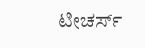ಟೀಚರ್ಸ್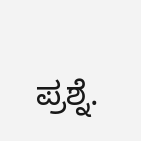ಪ್ರಶ್ನೆ.